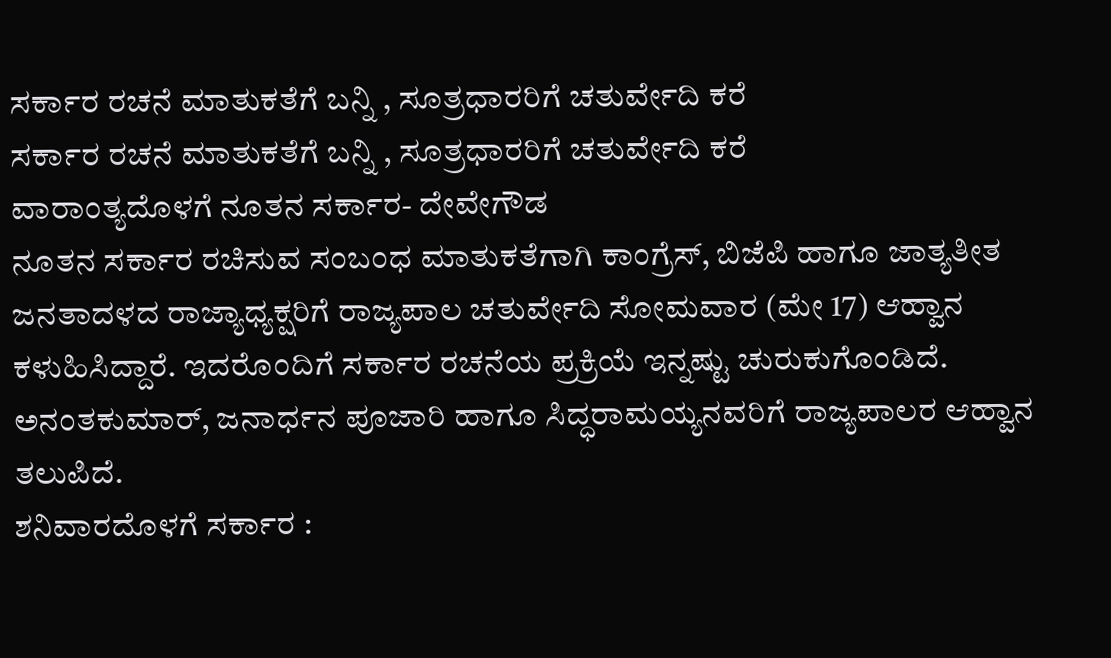ಸರ್ಕಾರ ರಚನೆ ಮಾತುಕತೆಗೆ ಬನ್ನಿ , ಸೂತ್ರಧಾರರಿಗೆ ಚತುರ್ವೇದಿ ಕರೆ
ಸರ್ಕಾರ ರಚನೆ ಮಾತುಕತೆಗೆ ಬನ್ನಿ , ಸೂತ್ರಧಾರರಿಗೆ ಚತುರ್ವೇದಿ ಕರೆ
ವಾರಾಂತ್ಯದೊಳಗೆ ನೂತನ ಸರ್ಕಾರ- ದೇವೇಗೌಡ
ನೂತನ ಸರ್ಕಾರ ರಚಿಸುವ ಸಂಬಂಧ ಮಾತುಕತೆಗಾಗಿ ಕಾಂಗ್ರೆಸ್, ಬಿಜೆಪಿ ಹಾಗೂ ಜಾತ್ಯತೀತ ಜನತಾದಳದ ರಾಜ್ಯಾಧ್ಯಕ್ಷರಿಗೆ ರಾಜ್ಯಪಾಲ ಚತುರ್ವೇದಿ ಸೋಮವಾರ (ಮೇ 17) ಆಹ್ವಾನ ಕಳುಹಿಸಿದ್ದಾರೆ. ಇದರೊಂದಿಗೆ ಸರ್ಕಾರ ರಚನೆಯ ಪ್ರಕ್ರಿಯೆ ಇನ್ನಷ್ಟು ಚುರುಕುಗೊಂಡಿದೆ.
ಅನಂತಕುಮಾರ್, ಜನಾರ್ಧನ ಪೂಜಾರಿ ಹಾಗೂ ಸಿದ್ಧರಾಮಯ್ಯನವರಿಗೆ ರಾಜ್ಯಪಾಲರ ಆಹ್ವಾನ ತಲುಪಿದೆ.
ಶನಿವಾರದೊಳಗೆ ಸರ್ಕಾರ :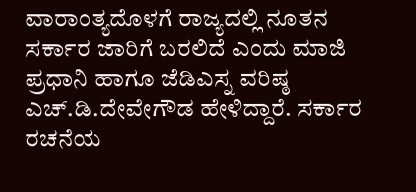ವಾರಾಂತ್ಯದೊಳಗೆ ರಾಜ್ಯದಲ್ಲಿ ನೂತನ ಸರ್ಕಾರ ಜಾರಿಗೆ ಬರಲಿದೆ ಎಂದು ಮಾಜಿ ಪ್ರಧಾನಿ ಹಾಗೂ ಜೆಡಿಎಸ್ನ ವರಿಷ್ಠ ಎಚ್.ಡಿ.ದೇವೇಗೌಡ ಹೇಳಿದ್ದಾರೆ. ಸರ್ಕಾರ ರಚನೆಯ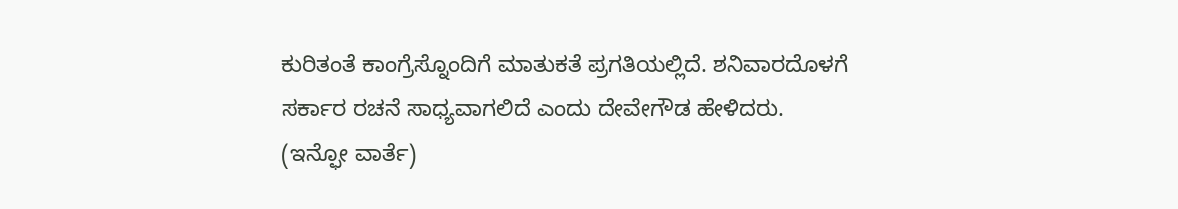ಕುರಿತಂತೆ ಕಾಂಗ್ರೆಸ್ನೊಂದಿಗೆ ಮಾತುಕತೆ ಪ್ರಗತಿಯಲ್ಲಿದೆ. ಶನಿವಾರದೊಳಗೆ ಸರ್ಕಾರ ರಚನೆ ಸಾಧ್ಯವಾಗಲಿದೆ ಎಂದು ದೇವೇಗೌಡ ಹೇಳಿದರು.
(ಇನ್ಫೋ ವಾರ್ತೆ)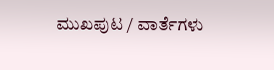ಮುಖಪುಟ / ವಾರ್ತೆಗಳು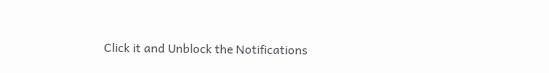Click it and Unblock the Notifications